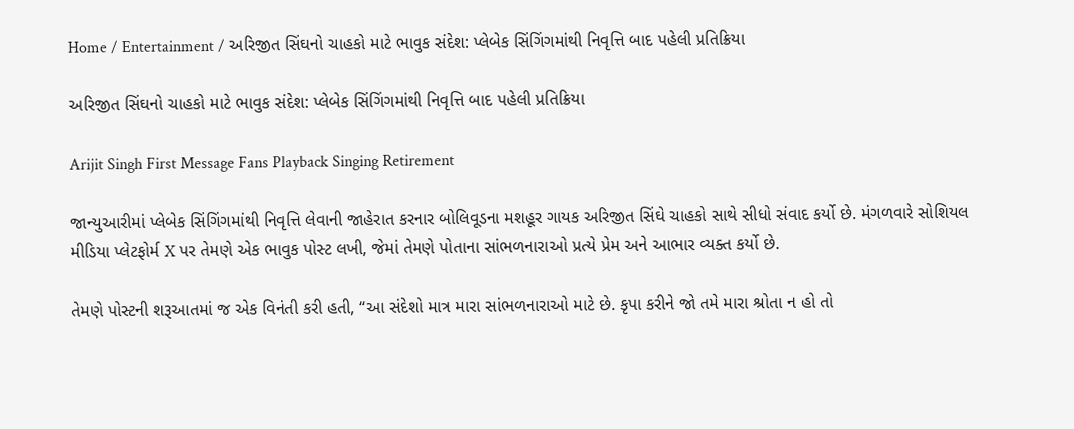Home / Entertainment / અરિજીત સિંઘનો ચાહકો માટે ભાવુક સંદેશ: પ્લેબેક સિંગિંગમાંથી નિવૃત્તિ બાદ પહેલી પ્રતિક્રિયા

અરિજીત સિંઘનો ચાહકો માટે ભાવુક સંદેશ: પ્લેબેક સિંગિંગમાંથી નિવૃત્તિ બાદ પહેલી પ્રતિક્રિયા

Arijit Singh First Message Fans Playback Singing Retirement

જાન્યુઆરીમાં પ્લેબેક સિંગિંગમાંથી નિવૃત્તિ લેવાની જાહેરાત કરનાર બોલિવૂડના મશહૂર ગાયક અરિજીત સિંઘે ચાહકો સાથે સીધો સંવાદ કર્યો છે. મંગળવારે સોશિયલ મીડિયા પ્લેટફોર્મ X પર તેમણે એક ભાવુક પોસ્ટ લખી, જેમાં તેમણે પોતાના સાંભળનારાઓ પ્રત્યે પ્રેમ અને આભાર વ્યક્ત કર્યો છે.

તેમણે પોસ્ટની શરૂઆતમાં જ એક વિનંતી કરી હતી, “આ સંદેશો માત્ર મારા સાંભળનારાઓ માટે છે. કૃપા કરીને જો તમે મારા શ્રોતા ન હો તો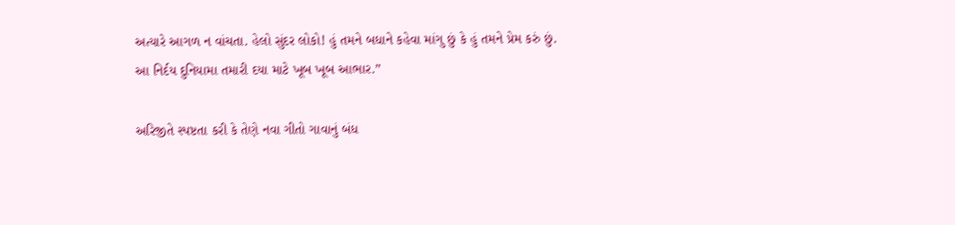અત્યારે આગળ ન વાંચતા. હેલો સુંદર લોકો! હું તમને બધાને કહેવા માંગુ છું કે હું તમને પ્રેમ કરું છું. આ નિર્દય દુનિયામા તમારી દયા માટે ખૂબ ખૂબ આભાર.”

અરિજીતે સ્પષ્ટતા કરી કે તેણે નવા ગીતો ગાવાનું બંધ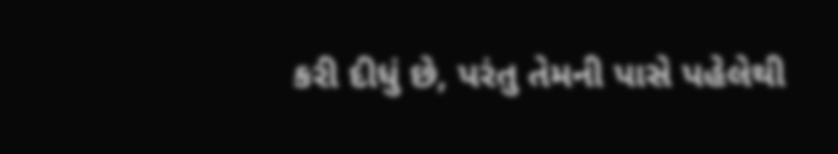કરી દીધું છે, પરંતુ તેમની પાસે પહેલેથી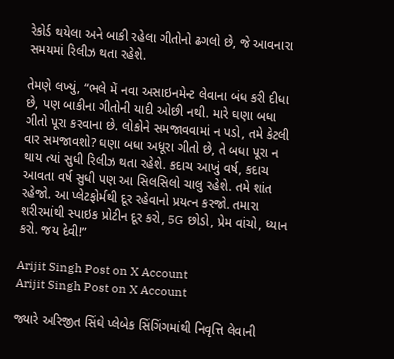રેકોર્ડ થયેલા અને બાકી રહેલા ગીતોનો ઢગલો છે, જે આવનારા સમયમાં રિલીઝ થતા રહેશે.

તેમણે લખ્યું, “ભલે મેં નવા અસાઇનમેન્ટ લેવાના બંધ કરી દીધા છે, પણ બાકીના ગીતોની યાદી ઓછી નથી. મારે ઘણા બધા ગીતો પૂરા કરવાના છે. લોકોને સમજાવવામાં ન પડો, તમે કેટલી વાર સમજાવશો? ઘણા બધા અધૂરા ગીતો છે, તે બધા પૂરા ન થાય ત્યાં સુધી રિલીઝ થતા રહેશે. કદાચ આખું વર્ષ, કદાચ આવતા વર્ષ સુધી પણ આ સિલસિલો ચાલુ રહેશે. તમે શાંત રહેજો. આ પ્લેટફોર્મથી દૂર રહેવાનો પ્રયત્ન કરજો. તમારા શરીરમાંથી સ્પાઇક પ્રોટીન દૂર કરો, 5G છોડો, પ્રેમ વાંચો, ધ્યાન કરો. જય દેવી!”

Arijit Singh Post on X Account
Arijit Singh Post on X Account

જ્યારે અરિજીત સિંઘે પ્લેબેક સિંગિંગમાંથી નિવૃત્તિ લેવાની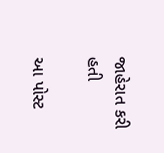જાહેરાત કરી હતી

આ પોસ્ટ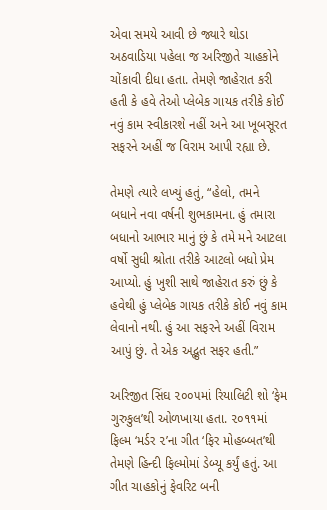એવા સમયે આવી છે જ્યારે થોડા અઠવાડિયા પહેલા જ અરિજીતે ચાહકોને ચોંકાવી દીધા હતા. તેમણે જાહેરાત કરી હતી કે હવે તેઓ પ્લેબેક ગાયક તરીકે કોઈ નવું કામ સ્વીકારશે નહીં અને આ ખૂબસૂરત સફરને અહીં જ વિરામ આપી રહ્યા છે.

તેમણે ત્યારે લખ્યું હતું, “હેલો, તમને બધાને નવા વર્ષની શુભકામના. હું તમારા બધાનો આભાર માનું છું કે તમે મને આટલા વર્ષો સુધી શ્રોતા તરીકે આટલો બધો પ્રેમ આપ્યો. હું ખુશી સાથે જાહેરાત કરું છું કે હવેથી હું પ્લેબેક ગાયક તરીકે કોઈ નવું કામ લેવાનો નથી. હું આ સફરને અહીં વિરામ આપું છું. તે એક અદ્ભુત સફર હતી.”

અરિજીત સિંઘ ૨૦૦૫માં રિયાલિટી શો ‘ફેમ ગુરુકુલ’થી ઓળખાયા હતા. ૨૦૧૧માં ફિલ્મ ‘મર્ડર ૨’ના ગીત ‘ફિર મોહબ્બત’થી તેમણે હિન્દી ફિલ્મોમાં ડેબ્યૂ કર્યું હતું. આ ગીત ચાહકોનું ફેવરિટ બની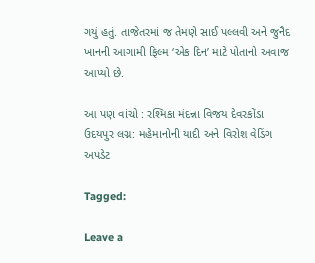ગયું હતું. તાજેતરમાં જ તેમણે સાઈ પલ્લવી અને જુનૈદ ખાનની આગામી ફિલ્મ ‘એક દિન’ માટે પોતાનો અવાજ આપ્યો છે.

આ પણ વાંચો : રશ્મિકા મંદન્ના વિજય દેવરકોંડા ઉદયપુર લગ્ન: મહેમાનોની યાદી અને વિરોશ વેડિંગ અપડેટ

Tagged:

Leave a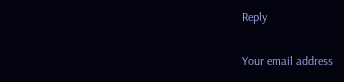Reply

Your email address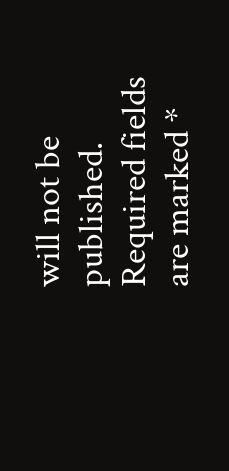will not be published. Required fields are marked *